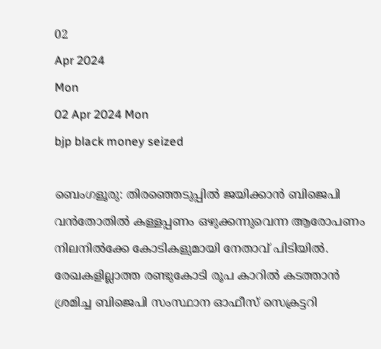02
Apr 2024
Mon
02 Apr 2024 Mon
bjp black money seized

ബെംഗളൂരു: തിരഞ്ഞെടുപ്പില്‍ ജയിക്കാന്‍ ബിജെപി വന്‍തോതില്‍ കള്ളപ്പണം ഒഴുക്കന്നുവെന്ന ആരോപണം നിലനില്‍ക്കേ കോടികളുമായി നേതാവ് പിടിയില്‍. രേഖകളില്ലാത്ത രണ്ടുകോടി രൂപ കാറില്‍ കടത്താന്‍ ശ്രമിച്ച ബിജെപി സംസ്ഥാന ഓഫീസ് സെക്രട്ടറി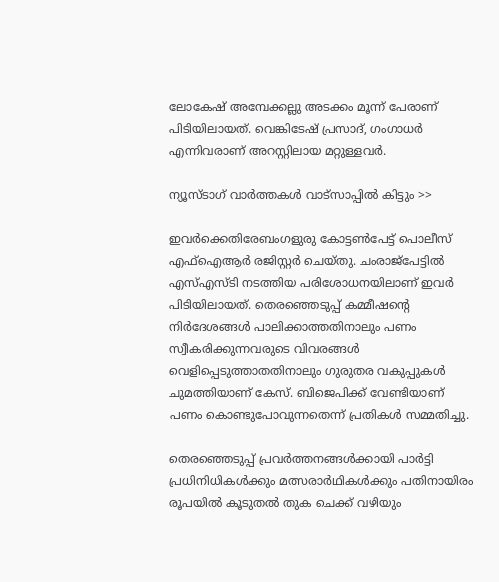ലോകേഷ് അമ്പേക്കല്ലു അടക്കം മൂന്ന് പേരാണ് പിടിയിലായത്. വെങ്കിടേഷ് പ്രസാദ്, ഗംഗാധര്‍ എന്നിവരാണ് അറസ്റ്റിലായ മറ്റുള്ളവര്‍.

ന്യൂസ്ടാഗ് വാര്‍ത്തകള്‍ വാട്‌സാപ്പില്‍ കിട്ടും >>

ഇവര്‍ക്കെതിരേബംഗളുരു കോട്ടണ്‍പേട്ട് പൊലീസ് എഫ്ഐആര്‍ രജിസ്റ്റര്‍ ചെയ്തു. ചംരാജ്പേട്ടില്‍ എസ്എസ്ടി നടത്തിയ പരിശോധനയിലാണ് ഇവര്‍ പിടിയിലായത്. തെരഞ്ഞെടുപ്പ് കമ്മീഷന്റെ നിര്‍ദേശങ്ങള്‍ പാലിക്കാത്തതിനാലും പണം സ്വീകരിക്കുന്നവരുടെ വിവരങ്ങള്‍ വെളിപ്പെടുത്താതതിനാലും ഗുരുതര വകുപ്പുകള്‍ ചുമത്തിയാണ് കേസ്. ബിജെപിക്ക് വേണ്ടിയാണ് പണം കൊണ്ടുപോവുന്നതെന്ന് പ്രതികള്‍ സമ്മതിച്ചു.

തെരഞ്ഞെടുപ്പ് പ്രവര്‍ത്തനങ്ങള്‍ക്കായി പാര്‍ട്ടി പ്രധിനിധികള്‍ക്കും മത്സരാര്‍ഥികള്‍ക്കും പതിനായിരം രൂപയില്‍ കൂടുതല്‍ തുക ചെക്ക് വഴിയും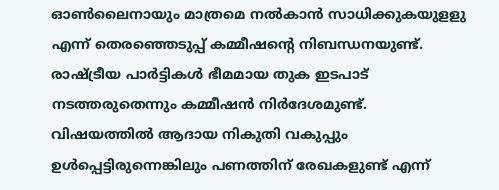ഓണ്‍ലൈനായും മാത്രമെ നല്‍കാന്‍ സാധിക്കുകയുളളു എന്ന് തെരഞ്ഞെടുപ്പ് കമ്മീഷന്റെ നിബന്ധനയുണ്ട്. രാഷ്ട്രീയ പാര്‍ട്ടികള്‍ ഭീമമായ തുക ഇടപാട് നടത്തരുതെന്നും കമ്മീഷന്‍ നിര്‍ദേശമുണ്ട്. വിഷയത്തില്‍ ആദായ നികുതി വകുപ്പും ഉള്‍പ്പെട്ടിരുന്നെങ്കിലും പണത്തിന് രേഖകളുണ്ട് എന്ന്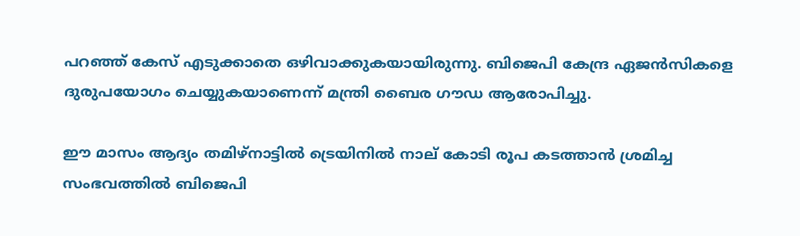പറഞ്ഞ് കേസ് എടുക്കാതെ ഒഴിവാക്കുകയായിരുന്നു. ബിജെപി കേന്ദ്ര ഏജന്‍സികളെ ദുരുപയോഗം ചെയ്യുകയാണെന്ന് മന്ത്രി ബൈര ഗൗഡ ആരോപിച്ചു.

ഈ മാസം ആദ്യം തമിഴ്നാട്ടില്‍ ട്രെയിനില്‍ നാല് കോടി രൂപ കടത്താന്‍ ശ്രമിച്ച സംഭവത്തില്‍ ബിജെപി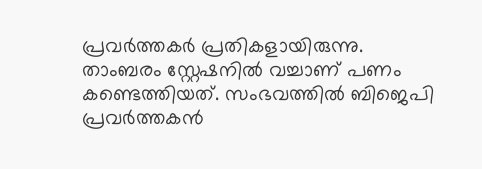പ്രവര്‍ത്തകര്‍ പ്രതികളായിരുന്നു. താംബരം സ്റ്റേഷനില്‍ വച്ചാണ് പണം കണ്ടെത്തിയത്. സംഭവത്തില്‍ ബിജെപി പ്രവര്‍ത്തകന്‍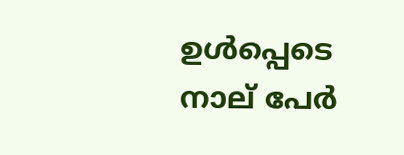ഉള്‍പ്പെടെ നാല് പേര്‍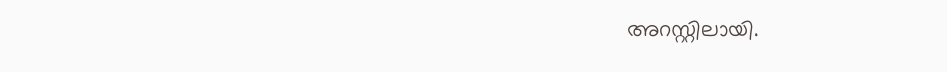അറസ്റ്റിലായി.